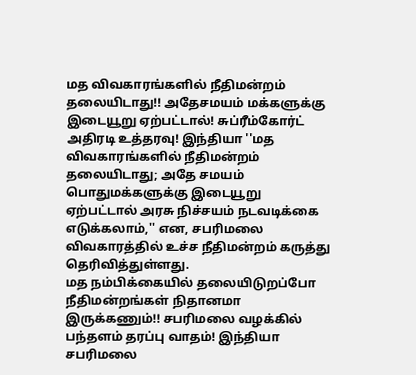மத விவகாரங்களில் நீதிமன்றம் தலையிடாது!! அதேசமயம் மக்களுக்கு இடையூறு ஏற்பட்டால்! சுப்ரீம்கோர்ட் அதிரடி உத்தரவு! இந்தியா ''மத விவகாரங்களில் நீதிமன்றம் தலையிடாது; அதே சமயம் பொதுமக்களுக்கு இடையூறு ஏற்பட்டால் அரசு நிச்சயம் நடவடிக்கை எடுக்கலாம்,'' என, சபரிமலை விவகாரத்தில் உச்ச நீதிமன்றம் கருத்து தெரிவித்துள்ளது.
மத நம்பிக்கையில் தலையிடுறப்போ நீதிமன்றங்கள் நிதானமா இருக்கணும்!! சபரிமலை வழக்கில் பந்தளம் தரப்பு வாதம்! இந்தியா
சபரிமலை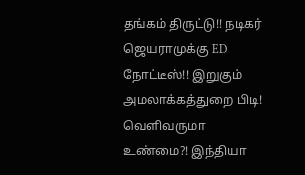தங்கம் திருட்டு!! நடிகர் ஜெயராமுக்கு ED நோட்டீஸ்!! இறுகும் அமலாக்கத்துறை பிடி! வெளிவருமா உண்மை?! இந்தியா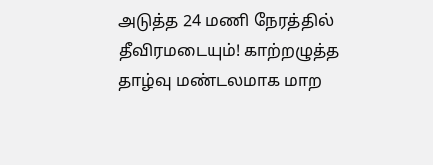அடுத்த 24 மணி நேரத்தில் தீவிரமடையும்! காற்றழுத்த தாழ்வு மண்டலமாக மாற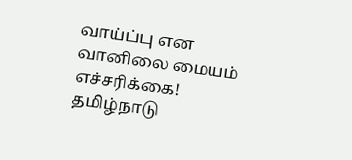வாய்ப்பு என வானிலை மையம் எச்சரிக்கை! தமிழ்நாடு